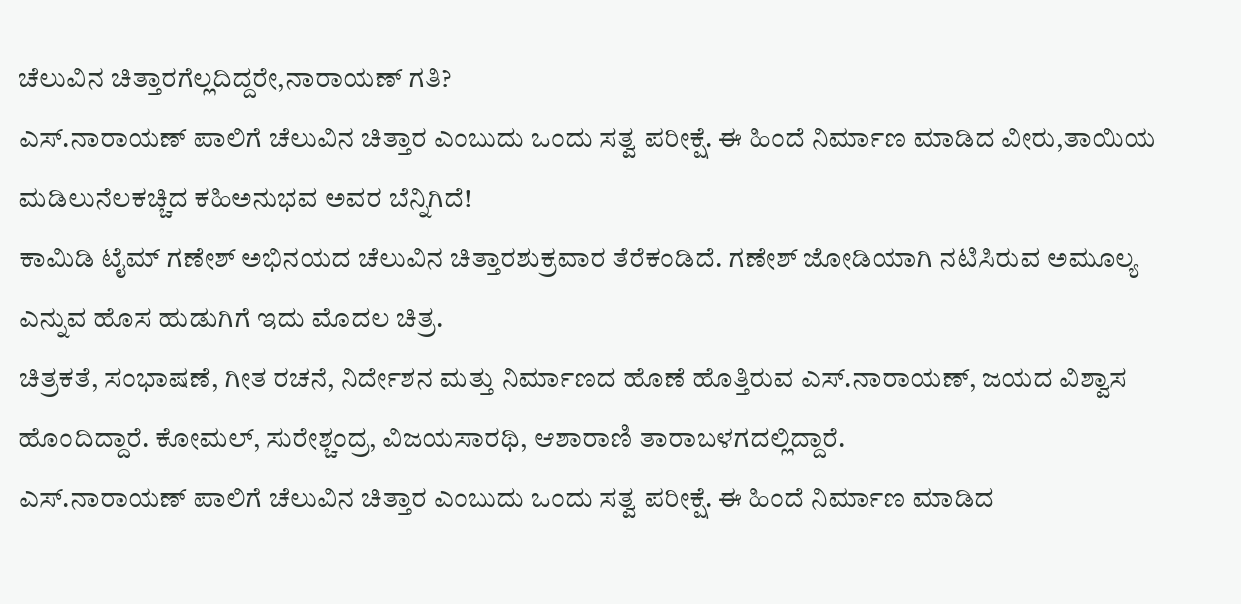ಚೆಲುವಿನ ಚಿತ್ತಾರಗೆಲ್ಲದಿದ್ದರೇ,ನಾರಾಯಣ್ ಗತಿ?
ಎಸ್.ನಾರಾಯಣ್ ಪಾಲಿಗೆ ಚೆಲುವಿನ ಚಿತ್ತಾರ ಎಂಬುದು ಒಂದು ಸತ್ವ ಪರೀಕ್ಷೆ. ಈ ಹಿಂದೆ ನಿರ್ಮಾಣ ಮಾಡಿದ ವೀರು,ತಾಯಿಯ ಮಡಿಲುನೆಲಕಚ್ಚಿದ ಕಹಿಅನುಭವ ಅವರ ಬೆನ್ನಿಗಿದೆ!
ಕಾಮಿಡಿ ಟೈಮ್ ಗಣೇಶ್ ಅಭಿನಯದ ಚೆಲುವಿನ ಚಿತ್ತಾರಶುಕ್ರವಾರ ತೆರೆಕಂಡಿದೆ. ಗಣೇಶ್ ಜೋಡಿಯಾಗಿ ನಟಿಸಿರುವ ಅಮೂಲ್ಯ ಎನ್ನುವ ಹೊಸ ಹುಡುಗಿಗೆ ಇದು ಮೊದಲ ಚಿತ್ರ.
ಚಿತ್ರಕತೆ, ಸಂಭಾಷಣೆ, ಗೀತ ರಚನೆ, ನಿರ್ದೇಶನ ಮತ್ತು ನಿರ್ಮಾಣದ ಹೊಣೆ ಹೊತ್ತಿರುವ ಎಸ್.ನಾರಾಯಣ್, ಜಯದ ವಿಶ್ವಾಸ ಹೊಂದಿದ್ದಾರೆ. ಕೋಮಲ್, ಸುರೇಶ್ಚಂದ್ರ, ವಿಜಯಸಾರಥಿ, ಆಶಾರಾಣಿ ತಾರಾಬಳಗದಲ್ಲಿದ್ದಾರೆ.
ಎಸ್.ನಾರಾಯಣ್ ಪಾಲಿಗೆ ಚೆಲುವಿನ ಚಿತ್ತಾರ ಎಂಬುದು ಒಂದು ಸತ್ವ ಪರೀಕ್ಷೆ. ಈ ಹಿಂದೆ ನಿರ್ಮಾಣ ಮಾಡಿದ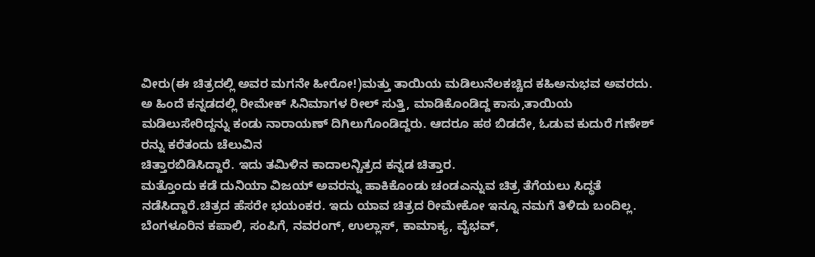ವೀರು(ಈ ಚಿತ್ರದಲ್ಲಿ ಅವರ ಮಗನೇ ಹೀರೋ!)ಮತ್ತು ತಾಯಿಯ ಮಡಿಲುನೆಲಕಚ್ಚಿದ ಕಹಿಅನುಭವ ಅವರದು.
ಅ ಹಿಂದೆ ಕನ್ನಡದಲ್ಲಿ ರೀಮೇಕ್ ಸಿನಿಮಾಗಳ ರೀಲ್ ಸುತ್ತಿ, ಮಾಡಿಕೊಂಡಿದ್ದ ಕಾಸು,ತಾಯಿಯ ಮಡಿಲುಸೇರಿದ್ದನ್ನು ಕಂಡು ನಾರಾಯಣ್ ದಿಗಿಲುಗೊಂಡಿದ್ದರು. ಆದರೂ ಹಠ ಬಿಡದೇ, ಓಡುವ ಕುದುರೆ ಗಣೇಶ್ ರನ್ನು ಕರೆತಂದು ಚೆಲುವಿನ
ಚಿತ್ತಾರಬಿಡಿಸಿದ್ದಾರೆ. ಇದು ತಮಿಳಿನ ಕಾದಾಲನ್ಚಿತ್ರದ ಕನ್ನಡ ಚಿತ್ತಾರ.
ಮತ್ತೊಂದು ಕಡೆ ದುನಿಯಾ ವಿಜಯ್ ಅವರನ್ನು ಹಾಕಿಕೊಂಡು ಚಂಡಎನ್ನುವ ಚಿತ್ರ ತೆಗೆಯಲು ಸಿದ್ಧತೆ ನಡೆಸಿದ್ದಾರೆ.ಚಿತ್ರದ ಹೆಸರೇ ಭಯಂಕರ. ಇದು ಯಾವ ಚಿತ್ರದ ರೀಮೇಕೋ ಇನ್ನೂ ನಮಗೆ ತಿಳಿದು ಬಂದಿಲ್ಲ.
ಬೆಂಗಳೂರಿನ ಕಪಾಲಿ, ಸಂಪಿಗೆ, ನವರಂಗ್, ಉಲ್ಲಾಸ್, ಕಾಮಾಕ್ಯ, ವೈಭವ್,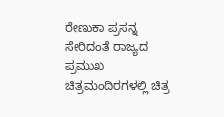ರೇಣುಕಾ ಪ್ರಸನ್ನ ಸೇರಿದಂತೆ ರಾಜ್ಯದ ಪ್ರಮುಖ ಚಿತ್ರಮಂದಿರಗಳಲ್ಲಿ ಚಿತ್ರ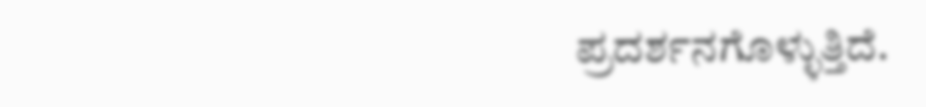ಪ್ರದರ್ಶನಗೊಳ್ಳುತ್ತಿದೆ.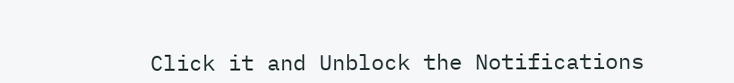Click it and Unblock the Notifications